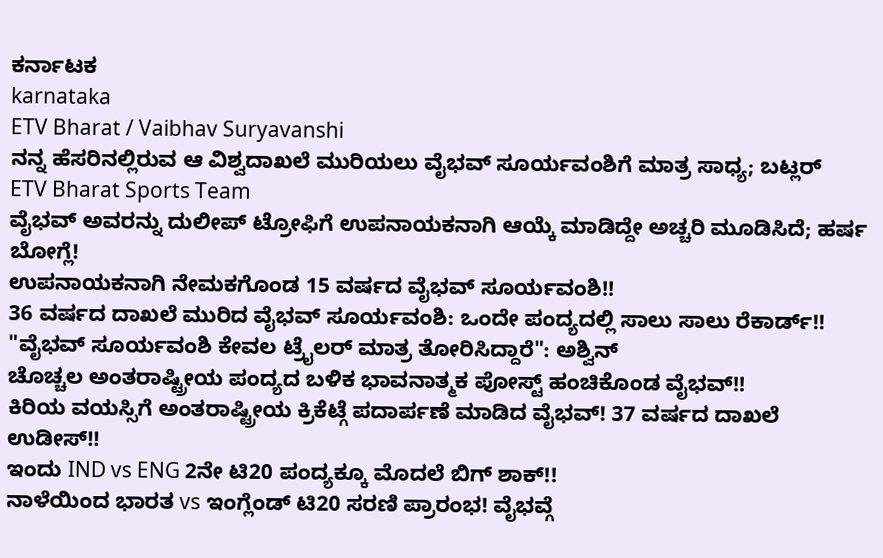ಕರ್ನಾಟಕ
karnataka
ETV Bharat / Vaibhav Suryavanshi
ನನ್ನ ಹೆಸರಿನಲ್ಲಿರುವ ಆ ವಿಶ್ವದಾಖಲೆ ಮುರಿಯಲು ವೈಭವ್ ಸೂರ್ಯವಂಶಿಗೆ ಮಾತ್ರ ಸಾಧ್ಯ; ಬಟ್ಲರ್
ETV Bharat Sports Team
ವೈಭವ್ ಅವರನ್ನು ದುಲೀಪ್ ಟ್ರೋಫಿಗೆ ಉಪನಾಯಕನಾಗಿ ಆಯ್ಕೆ ಮಾಡಿದ್ದೇ ಅಚ್ಚರಿ ಮೂಡಿಸಿದೆ; ಹರ್ಷ ಬೋಗ್ಲೆ!
ಉಪನಾಯಕನಾಗಿ ನೇಮಕಗೊಂಡ 15 ವರ್ಷದ ವೈಭವ್ ಸೂರ್ಯವಂಶಿ!!
36 ವರ್ಷದ ದಾಖಲೆ ಮುರಿದ ವೈಭವ್ ಸೂರ್ಯವಂಶಿ: ಒಂದೇ ಪಂದ್ಯದಲ್ಲಿ ಸಾಲು ಸಾಲು ರೆಕಾರ್ಡ್!!
"ವೈಭವ್ ಸೂರ್ಯವಂಶಿ ಕೇವಲ ಟ್ರೈಲರ್ ಮಾತ್ರ ತೋರಿಸಿದ್ದಾರೆ": ಅಶ್ವಿನ್
ಚೊಚ್ಚಲ ಅಂತರಾಷ್ಟ್ರೀಯ ಪಂದ್ಯದ ಬಳಿಕ ಭಾವನಾತ್ಮಕ ಪೋಸ್ಟ್ ಹಂಚಿಕೊಂಡ ವೈಭವ್!!
ಕಿರಿಯ ವಯಸ್ಸಿಗೆ ಅಂತರಾಷ್ಟ್ರೀಯ ಕ್ರಿಕೆಟ್ಗೆ ಪದಾರ್ಪಣೆ ಮಾಡಿದ ವೈಭವ್! 37 ವರ್ಷದ ದಾಖಲೆ ಉಡೀಸ್!!
ಇಂದು IND vs ENG 2ನೇ ಟಿ20 ಪಂದ್ಯಕ್ಕೂ ಮೊದಲೆ ಬಿಗ್ ಶಾಕ್!!
ನಾಳೆಯಿಂದ ಭಾರತ vs ಇಂಗ್ಲೆಂಡ್ ಟಿ20 ಸರಣಿ ಪ್ರಾರಂಭ! ವೈಭವ್ಗೆ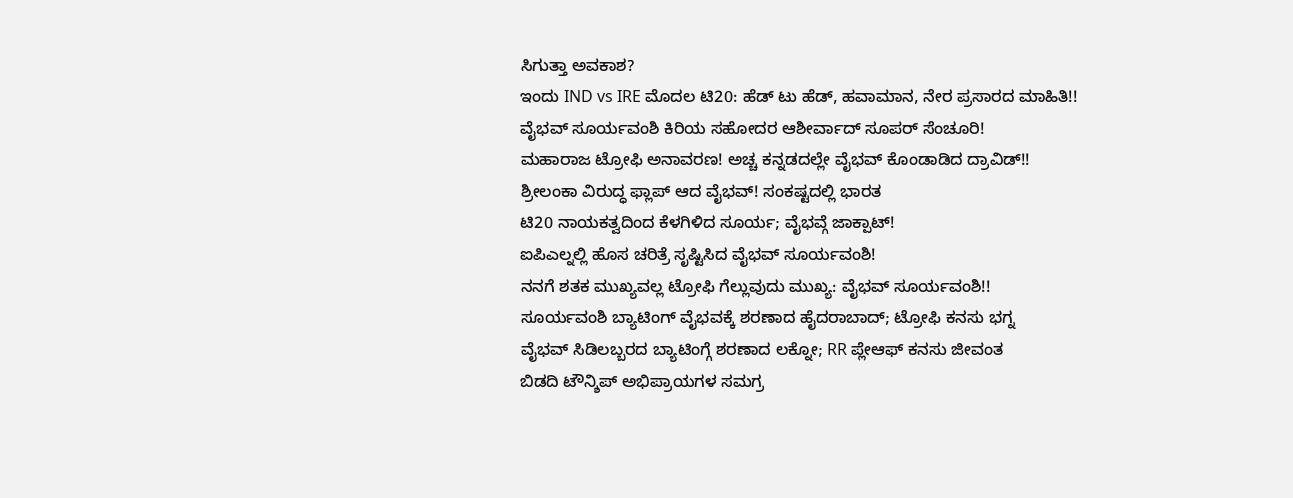ಸಿಗುತ್ತಾ ಅವಕಾಶ?
ಇಂದು IND vs IRE ಮೊದಲ ಟಿ20: ಹೆಡ್ ಟು ಹೆಡ್, ಹವಾಮಾನ, ನೇರ ಪ್ರಸಾರದ ಮಾಹಿತಿ!!
ವೈಭವ್ ಸೂರ್ಯವಂಶಿ ಕಿರಿಯ ಸಹೋದರ ಆಶೀರ್ವಾದ್ ಸೂಪರ್ ಸೆಂಚೂರಿ!
ಮಹಾರಾಜ ಟ್ರೋಫಿ ಅನಾವರಣ! ಅಚ್ಚ ಕನ್ನಡದಲ್ಲೇ ವೈಭವ್ ಕೊಂಡಾಡಿದ ದ್ರಾವಿಡ್!!
ಶ್ರೀಲಂಕಾ ವಿರುದ್ಧ ಫ್ಲಾಪ್ ಆದ ವೈಭವ್! ಸಂಕಷ್ಟದಲ್ಲಿ ಭಾರತ
ಟಿ20 ನಾಯಕತ್ವದಿಂದ ಕೆಳಗಿಳಿದ ಸೂರ್ಯ; ವೈಭವ್ಗೆ ಜಾಕ್ಪಾಟ್!
ಐಪಿಎಲ್ನಲ್ಲಿ ಹೊಸ ಚರಿತ್ರೆ ಸೃಷ್ಟಿಸಿದ ವೈಭವ್ ಸೂರ್ಯವಂಶಿ!
ನನಗೆ ಶತಕ ಮುಖ್ಯವಲ್ಲ ಟ್ರೋಫಿ ಗೆಲ್ಲುವುದು ಮುಖ್ಯ: ವೈಭವ್ ಸೂರ್ಯವಂಶಿ!!
ಸೂರ್ಯವಂಶಿ ಬ್ಯಾಟಿಂಗ್ ವೈಭವಕ್ಕೆ ಶರಣಾದ ಹೈದರಾಬಾದ್; ಟ್ರೋಫಿ ಕನಸು ಭಗ್ನ
ವೈಭವ್ ಸಿಡಿಲಬ್ಬರದ ಬ್ಯಾಟಿಂಗ್ಗೆ ಶರಣಾದ ಲಕ್ನೋ; RR ಪ್ಲೇಆಫ್ ಕನಸು ಜೀವಂತ
ಬಿಡದಿ ಟೌನ್ಶಿಪ್ ಅಭಿಪ್ರಾಯಗಳ ಸಮಗ್ರ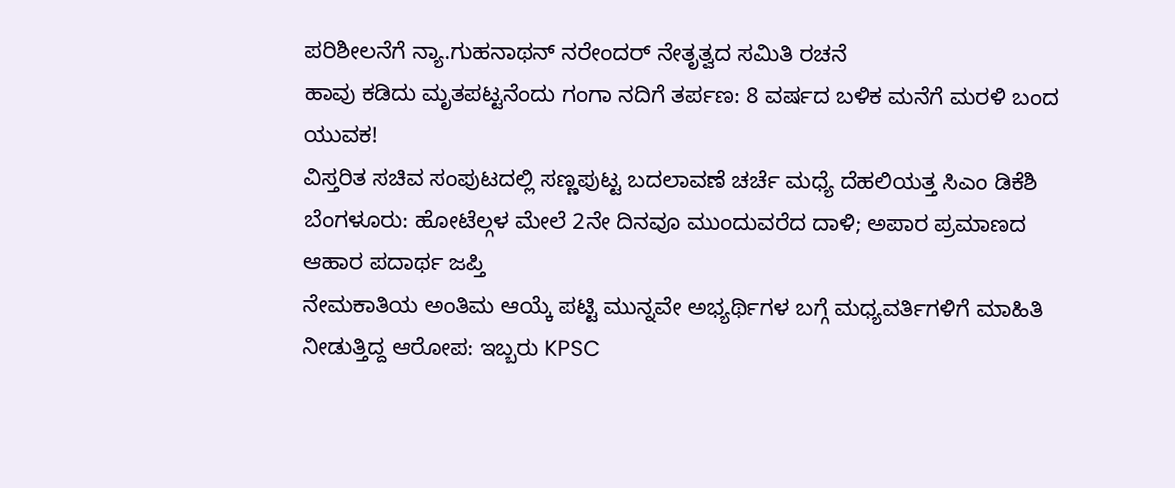ಪರಿಶೀಲನೆಗೆ ನ್ಯಾ.ಗುಹನಾಥನ್ ನರೇಂದರ್ ನೇತೃತ್ವದ ಸಮಿತಿ ರಚನೆ
ಹಾವು ಕಡಿದು ಮೃತಪಟ್ಟನೆಂದು ಗಂಗಾ ನದಿಗೆ ತರ್ಪಣ: 8 ವರ್ಷದ ಬಳಿಕ ಮನೆಗೆ ಮರಳಿ ಬಂದ ಯುವಕ!
ವಿಸ್ತರಿತ ಸಚಿವ ಸಂಪುಟದಲ್ಲಿ ಸಣ್ಣಪುಟ್ಟ ಬದಲಾವಣೆ ಚರ್ಚೆ ಮಧ್ಯೆ ದೆಹಲಿಯತ್ತ ಸಿಎಂ ಡಿಕೆಶಿ
ಬೆಂಗಳೂರು: ಹೋಟೆಲ್ಗಳ ಮೇಲೆ 2ನೇ ದಿನವೂ ಮುಂದುವರೆದ ದಾಳಿ; ಅಪಾರ ಪ್ರಮಾಣದ ಆಹಾರ ಪದಾರ್ಥ ಜಪ್ತಿ
ನೇಮಕಾತಿಯ ಅಂತಿಮ ಆಯ್ಕೆ ಪಟ್ಟಿ ಮುನ್ನವೇ ಅಭ್ಯರ್ಥಿಗಳ ಬಗ್ಗೆ ಮಧ್ಯವರ್ತಿಗಳಿಗೆ ಮಾಹಿತಿ ನೀಡುತ್ತಿದ್ದ ಆರೋಪ: ಇಬ್ಬರು KPSC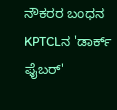ನೌಕರರ ಬಂಧನ
KPTCLನ 'ಡಾರ್ಕ್ ಫೈಬರ್'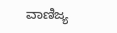ವಾಣಿಜ್ಯ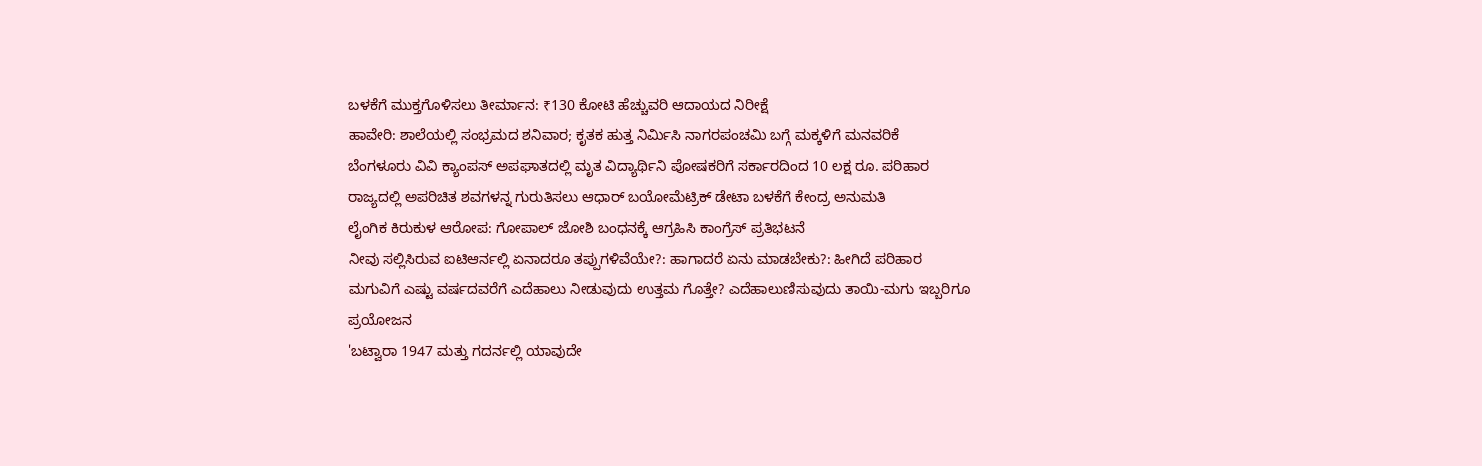ಬಳಕೆಗೆ ಮುಕ್ತಗೊಳಿಸಲು ತೀರ್ಮಾನ: ₹130 ಕೋಟಿ ಹೆಚ್ಚುವರಿ ಆದಾಯದ ನಿರೀಕ್ಷೆ
ಹಾವೇರಿ: ಶಾಲೆಯಲ್ಲಿ ಸಂಭ್ರಮದ ಶನಿವಾರ; ಕೃತಕ ಹುತ್ತ ನಿರ್ಮಿಸಿ ನಾಗರಪಂಚಮಿ ಬಗ್ಗೆ ಮಕ್ಕಳಿಗೆ ಮನವರಿಕೆ
ಬೆಂಗಳೂರು ವಿವಿ ಕ್ಯಾಂಪಸ್ ಅಪಘಾತದಲ್ಲಿ ಮೃತ ವಿದ್ಯಾರ್ಥಿನಿ ಪೋಷಕರಿಗೆ ಸರ್ಕಾರದಿಂದ 10 ಲಕ್ಷ ರೂ. ಪರಿಹಾರ
ರಾಜ್ಯದಲ್ಲಿ ಅಪರಿಚಿತ ಶವಗಳನ್ನ ಗುರುತಿಸಲು ಆಧಾರ್ ಬಯೋಮೆಟ್ರಿಕ್ ಡೇಟಾ ಬಳಕೆಗೆ ಕೇಂದ್ರ ಅನುಮತಿ
ಲೈಂಗಿಕ ಕಿರುಕುಳ ಆರೋಪ: ಗೋಪಾಲ್ ಜೋಶಿ ಬಂಧನಕ್ಕೆ ಆಗ್ರಹಿಸಿ ಕಾಂಗ್ರೆಸ್ ಪ್ರತಿಭಟನೆ
ನೀವು ಸಲ್ಲಿಸಿರುವ ಐಟಿಆರ್ನಲ್ಲಿ ಏನಾದರೂ ತಪ್ಪುಗಳಿವೆಯೇ?: ಹಾಗಾದರೆ ಏನು ಮಾಡಬೇಕು?: ಹೀಗಿದೆ ಪರಿಹಾರ
ಮಗುವಿಗೆ ಎಷ್ಟು ವರ್ಷದವರೆಗೆ ಎದೆಹಾಲು ನೀಡುವುದು ಉತ್ತಮ ಗೊತ್ತೇ? ಎದೆಹಾಲುಣಿಸುವುದು ತಾಯಿ-ಮಗು ಇಬ್ಬರಿಗೂ ಪ್ರಯೋಜನ
'ಬಟ್ವಾರಾ 1947 ಮತ್ತು ಗದರ್ನಲ್ಲಿ ಯಾವುದೇ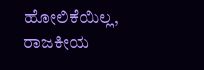ಹೋಲಿಕೆಯಿಲ್ಲ, ರಾಜಕೀಯ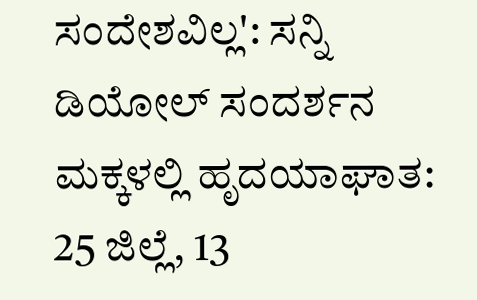ಸಂದೇಶವಿಲ್ಲ': ಸನ್ನಿ ಡಿಯೋಲ್ ಸಂದರ್ಶನ
ಮಕ್ಕಳಲ್ಲಿ ಹೃದಯಾಘಾತ: 25 ಜಿಲ್ಲೆ, 13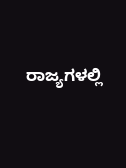ರಾಜ್ಯಗಳಲ್ಲಿ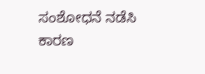ಸಂಶೋಧನೆ ನಡೆಸಿ ಕಾರಣ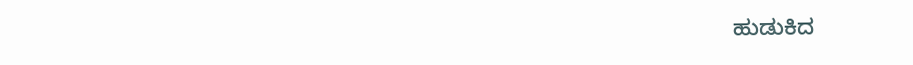ಹುಡುಕಿದ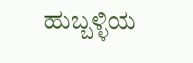ಹುಬ್ಬಳ್ಳಿಯ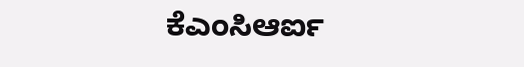ಕೆಎಂಸಿಆರ್ಐ